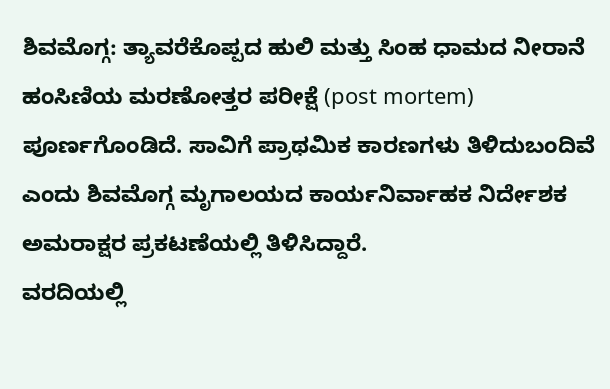ಶಿವಮೊಗ್ಗ: ತ್ಯಾವರೆಕೊಪ್ಪದ ಹುಲಿ ಮತ್ತು ಸಿಂಹ ಧಾಮದ ನೀರಾನೆ ಹಂಸಿಣಿಯ ಮರಣೋತ್ತರ ಪರೀಕ್ಷೆ (post mortem) ಪೂರ್ಣಗೊಂಡಿದೆ. ಸಾವಿಗೆ ಪ್ರಾಥಮಿಕ ಕಾರಣಗಳು ತಿಳಿದುಬಂದಿವೆ ಎಂದು ಶಿವಮೊಗ್ಗ ಮೃಗಾಲಯದ ಕಾರ್ಯನಿರ್ವಾಹಕ ನಿರ್ದೇಶಕ ಅಮರಾಕ್ಷರ ಪ್ರಕಟಣೆಯಲ್ಲಿ ತಿಳಿಸಿದ್ದಾರೆ.
ವರದಿಯಲ್ಲಿ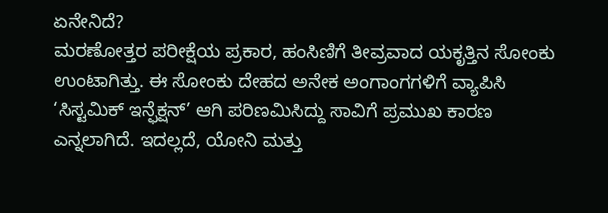ಏನೇನಿದೆ?
ಮರಣೋತ್ತರ ಪರೀಕ್ಷೆಯ ಪ್ರಕಾರ, ಹಂಸಿಣಿಗೆ ತೀವ್ರವಾದ ಯಕೃತ್ತಿನ ಸೋಂಕು ಉಂಟಾಗಿತ್ತು. ಈ ಸೋಂಕು ದೇಹದ ಅನೇಕ ಅಂಗಾಂಗಗಳಿಗೆ ವ್ಯಾಪಿಸಿ ‘ಸಿಸ್ಟಮಿಕ್ ಇನ್ಫೆಕ್ಷನ್’ ಆಗಿ ಪರಿಣಮಿಸಿದ್ದು ಸಾವಿಗೆ ಪ್ರಮುಖ ಕಾರಣ ಎನ್ನಲಾಗಿದೆ. ಇದಲ್ಲದೆ, ಯೋನಿ ಮತ್ತು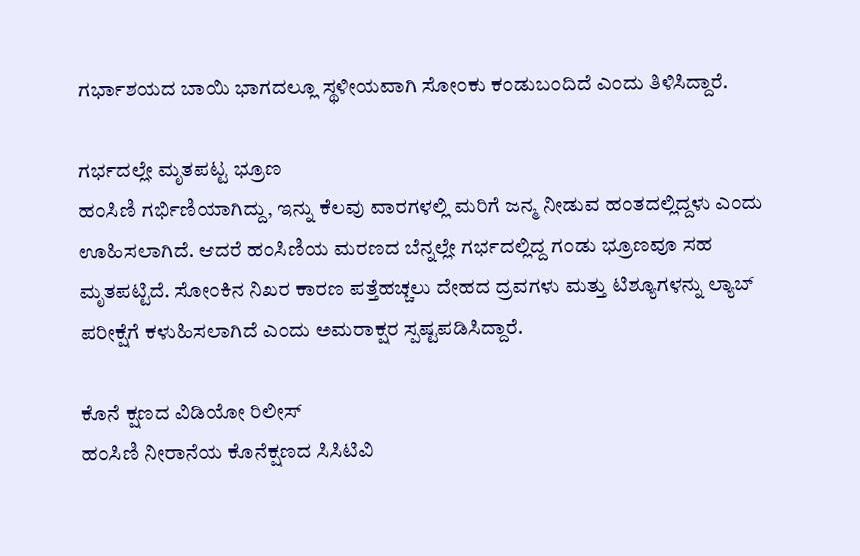ಗರ್ಭಾಶಯದ ಬಾಯಿ ಭಾಗದಲ್ಲೂ ಸ್ಥಳೀಯವಾಗಿ ಸೋಂಕು ಕಂಡುಬಂದಿದೆ ಎಂದು ತಿಳಿಸಿದ್ದಾರೆ.

ಗರ್ಭದಲ್ಲೇ ಮೃತಪಟ್ಟ ಭ್ರೂಣ
ಹಂಸಿಣಿ ಗರ್ಭಿಣಿಯಾಗಿದ್ದು, ಇನ್ನು ಕೆಲವು ವಾರಗಳಲ್ಲಿ ಮರಿಗೆ ಜನ್ಮ ನೀಡುವ ಹಂತದಲ್ಲಿದ್ದಳು ಎಂದು ಊಹಿಸಲಾಗಿದೆ. ಆದರೆ ಹಂಸಿಣಿಯ ಮರಣದ ಬೆನ್ನಲ್ಲೇ ಗರ್ಭದಲ್ಲಿದ್ದ ಗಂಡು ಭ್ರೂಣವೂ ಸಹ ಮೃತಪಟ್ಟಿದೆ. ಸೋಂಕಿನ ನಿಖರ ಕಾರಣ ಪತ್ತೆಹಚ್ಚಲು ದೇಹದ ದ್ರವಗಳು ಮತ್ತು ಟಿಶ್ಯೂಗಳನ್ನು ಲ್ಯಾಬ್ ಪರೀಕ್ಷೆಗೆ ಕಳುಹಿಸಲಾಗಿದೆ ಎಂದು ಅಮರಾಕ್ಷರ ಸ್ಪಷ್ಟಪಡಿಸಿದ್ದಾರೆ.

ಕೊನೆ ಕ್ಷಣದ ವಿಡಿಯೋ ರಿಲೀಸ್
ಹಂಸಿಣಿ ನೀರಾನೆಯ ಕೊನೆಕ್ಷಣದ ಸಿಸಿಟಿವಿ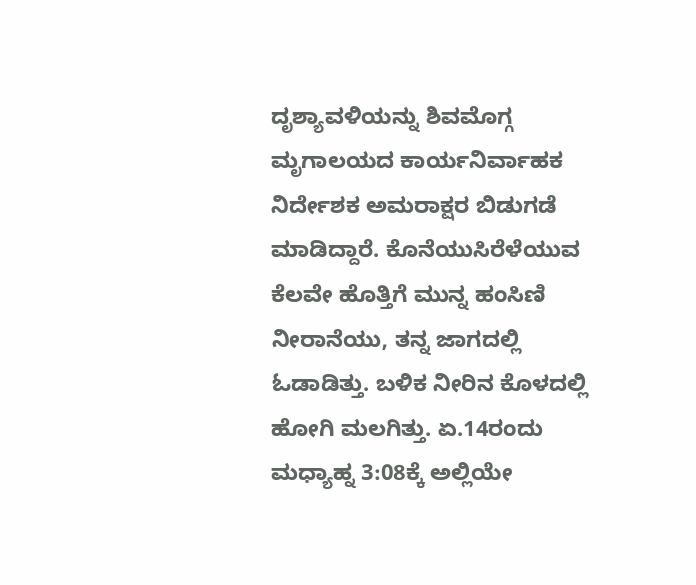ದೃಶ್ಯಾವಳಿಯನ್ನು ಶಿವಮೊಗ್ಗ ಮೃಗಾಲಯದ ಕಾರ್ಯನಿರ್ವಾಹಕ ನಿರ್ದೇಶಕ ಅಮರಾಕ್ಷರ ಬಿಡುಗಡೆ ಮಾಡಿದ್ದಾರೆ. ಕೊನೆಯುಸಿರೆಳೆಯುವ ಕೆಲವೇ ಹೊತ್ತಿಗೆ ಮುನ್ನ ಹಂಸಿಣಿ ನೀರಾನೆಯು, ತನ್ನ ಜಾಗದಲ್ಲಿ ಓಡಾಡಿತ್ತು. ಬಳಿಕ ನೀರಿನ ಕೊಳದಲ್ಲಿ ಹೋಗಿ ಮಲಗಿತ್ತು. ಏ.14ರಂದು ಮಧ್ಯಾಹ್ನ 3:08ಕ್ಕೆ ಅಲ್ಲಿಯೇ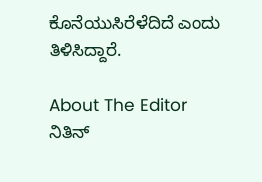ಕೊನೆಯುಸಿರೆಳೆದಿದೆ ಎಂದು ತಿಳಿಸಿದ್ದಾರೆ.

About The Editor
ನಿತಿನ್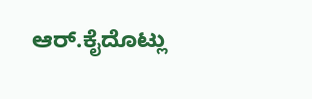ಆರ್.ಕೈದೊಟ್ಲು